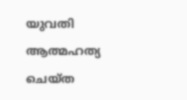യുവതി ആത്മഹത്യ ചെയ്ത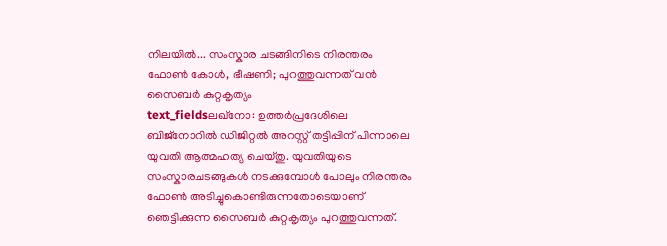നിലയിൽ... സംസ്കാര ചടങ്ങിനിടെ നിരന്തരം ഫോൺ കോൾ, ഭീഷണി; പുറത്തുവന്നത് വൻ സൈബർ കുറ്റകൃത്യം
text_fieldsലഖ്നോ: ഉത്തർപ്രദേശിലെ ബിജ്നോറിൽ ഡിജിറ്റൽ അറസ്റ്റ് തട്ടിപ്പിന് പിന്നാലെ യുവതി ആത്മഹത്യ ചെയ്തു. യുവതിയുടെ സംസ്കാരചടങ്ങുകൾ നടക്കുമ്പോൾ പോലും നിരന്തരം ഫോൺ അടിച്ചുകൊണ്ടിരുന്നതോടെയാണ് ഞെട്ടിക്കുന്ന സൈബർ കുറ്റകൃത്യം പുറത്തുവന്നത്.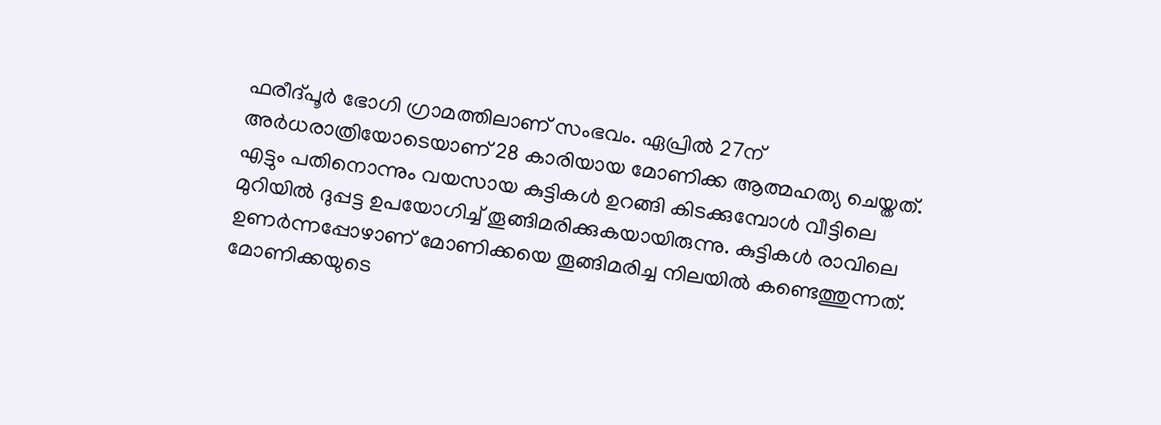ഫരീദ്പൂർ ഭോഗി ഗ്രാമത്തിലാണ് സംഭവം. ഏപ്രിൽ 27ന് അർധരാത്രിയോടെയാണ് 28 കാരിയായ മോണിക്ക ആത്മഹത്യ ചെയ്തത്. എട്ടും പതിനൊന്നും വയസായ കുട്ടികൾ ഉറങ്ങി കിടക്കുമ്പോൾ വീട്ടിലെ മുറിയിൽ ദുപ്പട്ട ഉപയോഗിച്ച് തൂങ്ങിമരിക്കുകയായിരുന്നു. കുട്ടികൾ രാവിലെ ഉണർന്നപ്പോഴാണ് മോണിക്കയെ തൂങ്ങിമരിച്ച നിലയിൽ കണ്ടെത്തുന്നത്. മോണിക്കയുടെ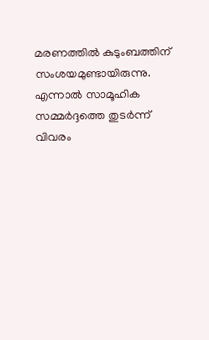മരണത്തിൽ കുടുംബത്തിന് സംശയമുണ്ടായിരുന്നു. എന്നാൽ സാമൂഹിക സമ്മർദ്ദത്തെ തുടർന്ന് വിവരം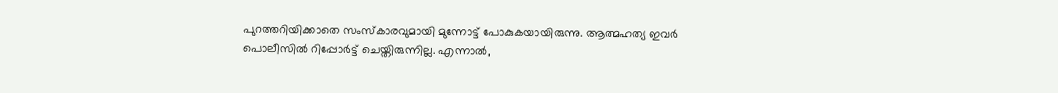പുറത്തറിയിക്കാതെ സംസ്കാരവുമായി മുന്നോട്ട് പോകുകയായിരുന്നു. ആത്മഹത്യ ഇവർ പൊലീസിൽ റിപ്പോർട്ട് ചെയ്തിരുന്നില്ല. എന്നാൽ,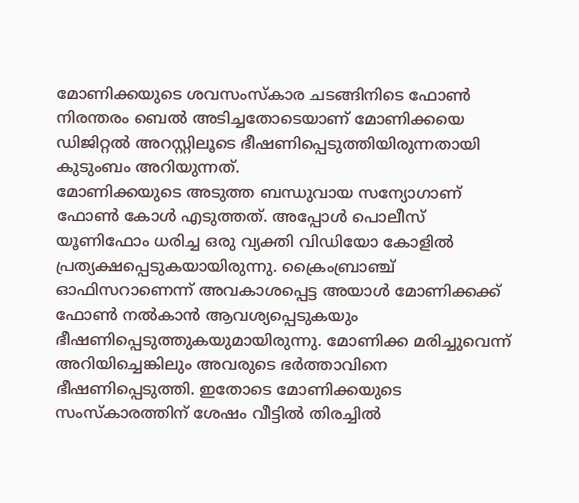മോണിക്കയുടെ ശവസംസ്കാര ചടങ്ങിനിടെ ഫോൺ നിരന്തരം ബെൽ അടിച്ചതോടെയാണ് മോണിക്കയെ ഡിജിറ്റൽ അറസ്റ്റിലൂടെ ഭീഷണിപ്പെടുത്തിയിരുന്നതായി കുടുംബം അറിയുന്നത്.
മോണിക്കയുടെ അടുത്ത ബന്ധുവായ സന്യോഗാണ് ഫോൺ കോൾ എടുത്തത്. അപ്പോൾ പൊലീസ് യൂണിഫോം ധരിച്ച ഒരു വ്യക്തി വിഡിയോ കോളിൽ പ്രത്യക്ഷപ്പെടുകയായിരുന്നു. ക്രൈംബ്രാഞ്ച് ഓഫിസറാണെന്ന് അവകാശപ്പെട്ട അയാൾ മോണിക്കക്ക് ഫോൺ നൽകാൻ ആവശ്യപ്പെടുകയും ഭീഷണിപ്പെടുത്തുകയുമായിരുന്നു. മോണിക്ക മരിച്ചുവെന്ന് അറിയിച്ചെങ്കിലും അവരുടെ ഭർത്താവിനെ ഭീഷണിപ്പെടുത്തി. ഇതോടെ മോണിക്കയുടെ സംസ്കാരത്തിന് ശേഷം വീട്ടിൽ തിരച്ചിൽ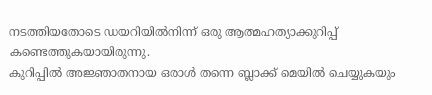നടത്തിയതോടെ ഡയറിയിൽനിന്ന് ഒരു ആത്മഹത്യാക്കുറിപ്പ് കണ്ടെത്തുകയായിരുന്നു.
കുറിപ്പിൽ അജ്ഞാതനായ ഒരാൾ തന്നെ ബ്ലാക്ക് മെയിൽ ചെയ്യുകയും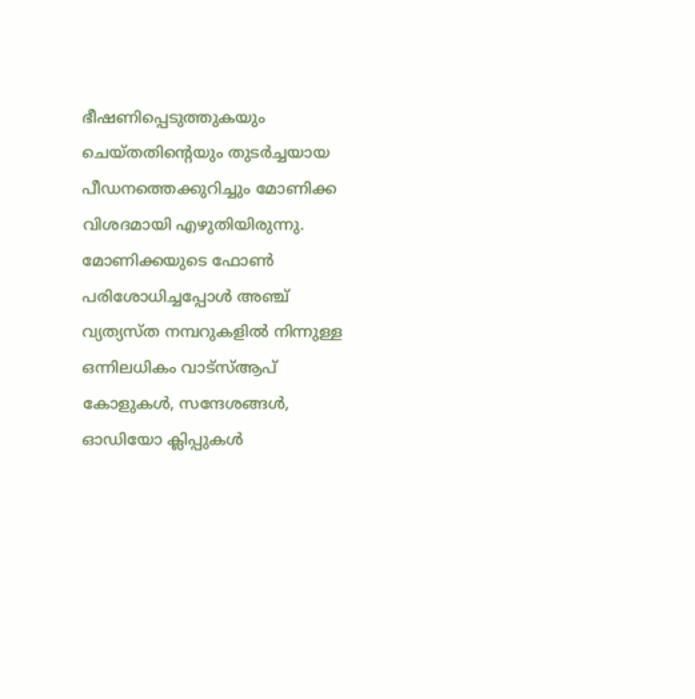ഭീഷണിപ്പെടുത്തുകയും ചെയ്തതിന്റെയും തുടർച്ചയായ പീഡനത്തെക്കുറിച്ചും മോണിക്ക വിശദമായി എഴുതിയിരുന്നു. മോണിക്കയുടെ ഫോൺ പരിശോധിച്ചപ്പോൾ അഞ്ച് വ്യത്യസ്ത നമ്പറുകളിൽ നിന്നുള്ള ഒന്നിലധികം വാട്സ്ആപ് കോളുകൾ, സന്ദേശങ്ങൾ, ഓഡിയോ ക്ലിപ്പുകൾ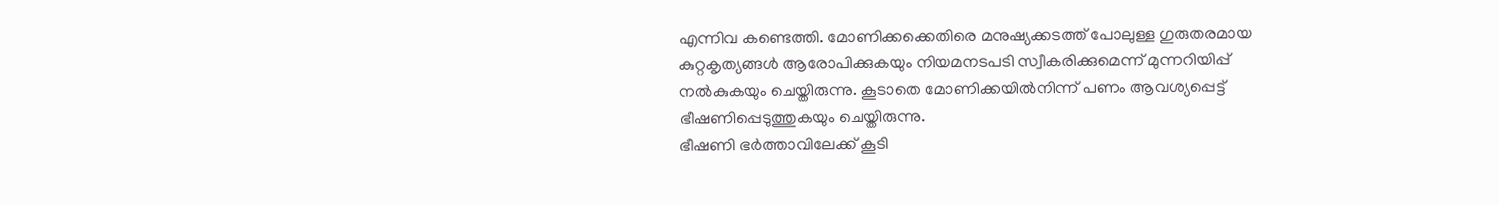എന്നിവ കണ്ടെത്തി. മോണിക്കക്കെതിരെ മനുഷ്യക്കടത്ത് പോലുള്ള ഗുരുതരമായ കുറ്റകൃത്യങ്ങൾ ആരോപിക്കുകയും നിയമനടപടി സ്വീകരിക്കുമെന്ന് മുന്നറിയിപ്പ് നൽകുകയും ചെയ്തിരുന്നു. കൂടാതെ മോണിക്കയിൽനിന്ന് പണം ആവശ്യപ്പെട്ട് ഭീഷണിപ്പെടുത്തുകയും ചെയ്തിരുന്നു.
ഭീഷണി ഭർത്താവിലേക്ക് കൂടി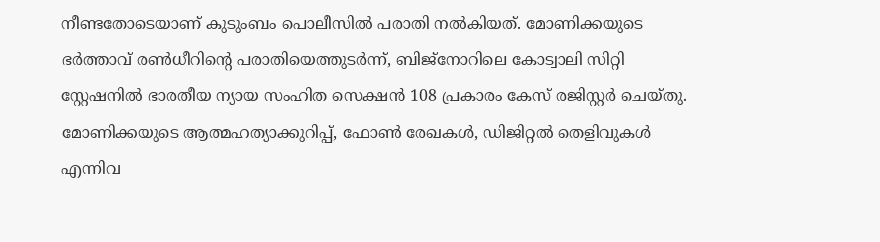നീണ്ടതോടെയാണ് കുടുംബം പൊലീസിൽ പരാതി നൽകിയത്. മോണിക്കയുടെ ഭർത്താവ് രൺധീറിന്റെ പരാതിയെത്തുടർന്ന്, ബിജ്നോറിലെ കോട്വാലി സിറ്റി സ്റ്റേഷനിൽ ഭാരതീയ ന്യായ സംഹിത സെക്ഷൻ 108 പ്രകാരം കേസ് രജിസ്റ്റർ ചെയ്തു. മോണിക്കയുടെ ആത്മഹത്യാക്കുറിപ്പ്, ഫോൺ രേഖകൾ, ഡിജിറ്റൽ തെളിവുകൾ എന്നിവ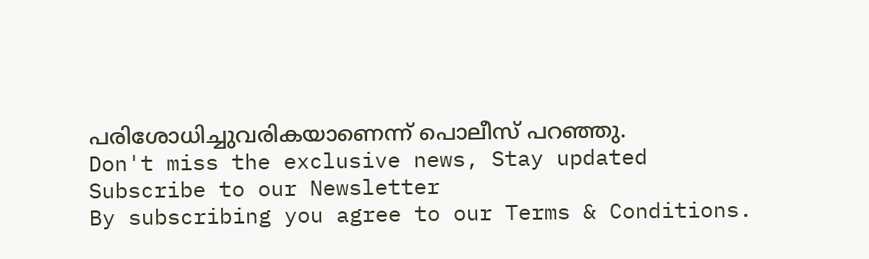പരിശോധിച്ചുവരികയാണെന്ന് പൊലീസ് പറഞ്ഞു.
Don't miss the exclusive news, Stay updated
Subscribe to our Newsletter
By subscribing you agree to our Terms & Conditions.